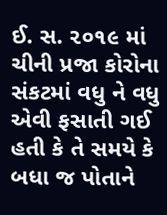ઈ. સ. ૨૦૧૯ માં ચીની પ્રજા કોરોના સંકટમાં વધુ ને વધુ એવી ફસાતી ગઈ હતી કે તે સમયે કે બધા જ પોતાને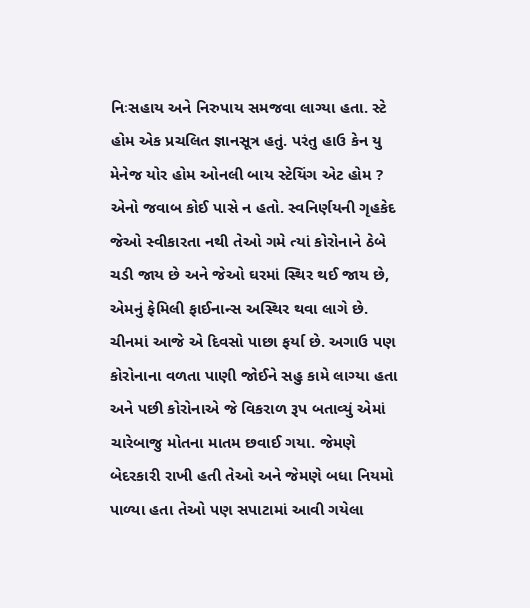નિઃસહાય અને નિરુપાય સમજવા લાગ્યા હતા. સ્ટે હોમ એક પ્રચલિત જ્ઞાનસૂત્ર હતું. પરંતુ હાઉ કેન યુ મેનેજ યોર હોમ ઓનલી બાય સ્ટેયિંગ એટ હોમ ? એનો જવાબ કોઈ પાસે ન હતો. સ્વનિર્ણયની ગૃહકેદ જેઓ સ્વીકારતા નથી તેઓ ગમે ત્યાં કોરોનાને ઠેબે ચડી જાય છે અને જેઓ ઘરમાં સ્થિર થઈ જાય છે, એમનું ફેમિલી ફાઈનાન્સ અસ્થિર થવા લાગે છે. ચીનમાં આજે એ દિવસો પાછા ફર્યા છે. અગાઉ પણ કોરોનાના વળતા પાણી જોઈને સહુ કામે લાગ્યા હતા અને પછી કોરોનાએ જે વિકરાળ રૂપ બતાવ્યું એમાં ચારેબાજુ મોતના માતમ છવાઈ ગયા. જેમણે બેદરકારી રાખી હતી તેઓ અને જેમણે બધા નિયમો પાળ્યા હતા તેઓ પણ સપાટામાં આવી ગયેલા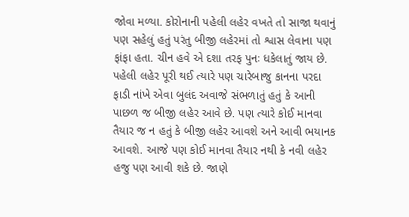જોવા મળ્યા. કોરોનાની પહેલી લહેર વખતે તો સાજા થવાનું પણ સહેલું હતું પરંતુ બીજી લહેરમાં તો શ્વાસ લેવાના પણ ફાંફા હતા. ચીન હવે એ દશા તરફ પુનઃ ધકેલાતું જાય છે.
પહેલી લહેર પૂરી થઈ ત્યારે પણ ચારેબાજુ કાનના પરદા ફાડી નાંખે એવા બુલંદ અવાજે સંભળાતું હતું કે આની પાછળ જ બીજી લહેર આવે છે. પણ ત્યારે કોઈ માનવા તૈયાર જ ન હતું કે બીજી લહેર આવશે અને આવી ભયાનક આવશે. આજે પણ કોઈ માનવા તૈયાર નથી કે નવી લહેર હજુ પણ આવી શકે છે. જાણે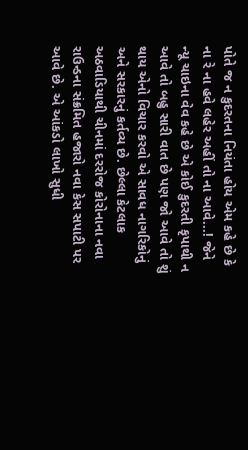પોતે જ ન કુદરતના નિયંતા હોય એમ કહે છે કે ના રે ના હવે લહેર અહીં તો ના આવે...! જેને ન્યૂ ચાઇના વેવ કહે છે એ કોઈ કુદરતી કૃપાથી ન આવે તો બહુ સારી વાત છે પણ જો આવે તો શું થાય એનો વિચાર કરવો એ સાવધ નાગરિકોનું અને સરકારનું કર્તવ્ય છે. છેલ્લા કેટલાક અઠવાડિયાથી ચીનમાં દરરોજ કોરોનાના નવા રાઉન્ડના સંક્રમિત હજારો નવા કેસ સપાટી પર આવે છે. એ આંકડો લાખો સુધી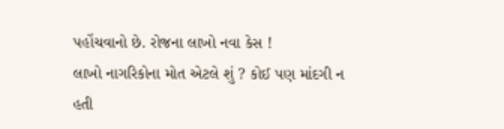પહોંચવાનો છે. રોજના લાખો નવા કેસ !
લાખો નાગરિકોના મોત એટલે શું ? કોઈ પણ માંદગી ન હતી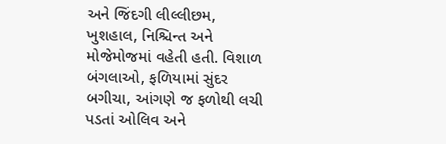અને જિંદગી લીલ્લીછમ, ખુશહાલ, નિશ્ચિન્ત અને મોજેમોજમાં વહેતી હતી. વિશાળ બંગલાઓ, ફળિયામાં સુંદર બગીચા, આંગણે જ ફળોથી લચી પડતાં ઓલિવ અને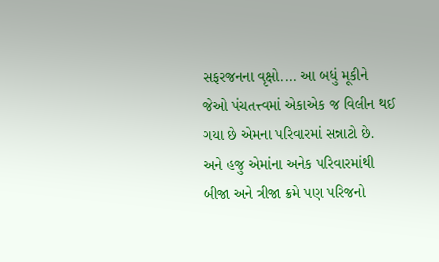સફરજનના વૃક્ષો.... આ બધું મૂકીને જેઓ પંચતત્ત્વમાં એકાએક જ વિલીન થઈ ગયા છે એમના પરિવારમાં સન્નાટો છે. અને હજુ એમાંના અનેક પરિવારમાંથી બીજા અને ત્રીજા ક્રમે પણ પરિજનો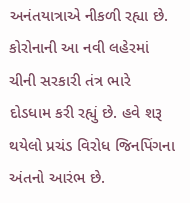અનંતયાત્રાએ નીકળી રહ્યા છે. કોરોનાની આ નવી લહેરમાં ચીની સરકારી તંત્ર ભારે દોડધામ કરી રહ્યું છે. હવે શરૂ થયેલો પ્રચંડ વિરોધ જિનપિંગના અંતનો આરંભ છે.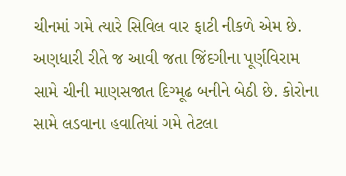ચીનમાં ગમે ત્યારે સિવિલ વાર ફાટી નીકળે એમ છે.
અણધારી રીતે જ આવી જતા જિંદગીના પૂર્ણવિરામ સામે ચીની માણસજાત દિગ્મૂઢ બનીને બેઠી છે. કોરોના સામે લડવાના હવાતિયાં ગમે તેટલા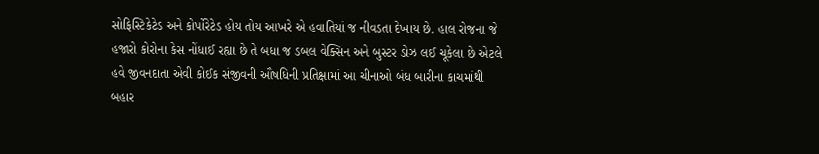સોફિસ્ટિકેટેડ અને કોર્પોરેટેડ હોય તોય આખરે એ હવાતિયાં જ નીવડતા દેખાય છે. હાલ રોજના જે હજારો કોરોના કેસ નોંધાઈ રહ્યા છે તે બધા જ ડબલ વેક્સિન અને બુસ્ટર ડોઝ લઈ ચૂકેલા છે એટલે હવે જીવનદાતા એવી કોઈક સંજીવની ઔષધિની પ્રતિક્ષામાં આ ચીનાઓ બંધ બારીના કાચમાંથી બહાર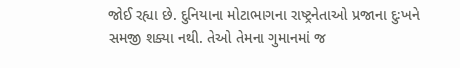જોઈ રહ્યા છે. દુનિયાના મોટાભાગના રાષ્ટ્રનેતાઓ પ્રજાના દુઃખને સમજી શક્યા નથી. તેઓ તેમના ગુમાનમાં જ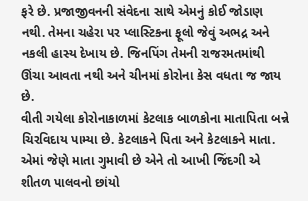ફરે છે. પ્રજાજીવનની સંવેદના સાથે એમનું કોઈ જોડાણ નથી. તેમના ચહેરા પર પ્લાસ્ટિકના ફૂલો જેવું અભદ્ર અને નકલી હાસ્ય દેખાય છે. જિનપિંગ તેમની રાજરમતમાંથી ઊંચા આવતા નથી અને ચીનમાં કોરોના કેસ વધતા જ જાય છે.
વીતી ગયેલા કોરોનાકાળમાં કેટલાક બાળકોના માતાપિતા બન્ને ચિરવિદાય પામ્યા છે. કેટલાકને પિતા અને કેટલાકને માતા. એમાં જેણે માતા ગુમાવી છે એને તો આખી જિંદગી એ શીતળ પાલવનો છાંયો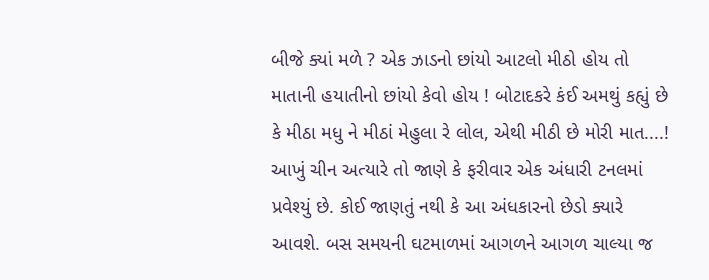બીજે ક્યાં મળે ? એક ઝાડનો છાંયો આટલો મીઠો હોય તો માતાની હયાતીનો છાંયો કેવો હોય ! બોટાદકરે કંઈ અમથું કહ્યું છે કે મીઠા મધુ ને મીઠાં મેહુલા રે લોલ, એથી મીઠી છે મોરી માત....! આખું ચીન અત્યારે તો જાણે કે ફરીવાર એક અંધારી ટનલમાં પ્રવેશ્યું છે. કોઈ જાણતું નથી કે આ અંધકારનો છેડો ક્યારે આવશે. બસ સમયની ઘટમાળમાં આગળને આગળ ચાલ્યા જ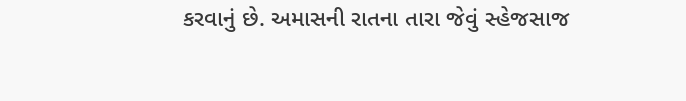કરવાનું છે. અમાસની રાતના તારા જેવું સ્હેજસાજ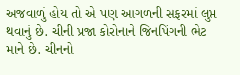અજવાળું હોય તો એ પણ આગળની સફરમાં લુપ્ત થવાનું છે. ચીની પ્રજા કોરોનાને જિનપિંગની ભેટ માને છે. ચીનનો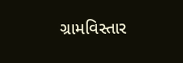ગ્રામવિસ્તાર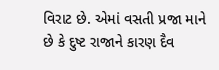વિરાટ છે. એમાં વસતી પ્રજા માને છે કે દુષ્ટ રાજાને કારણ દૈવ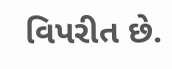વિપરીત છે.